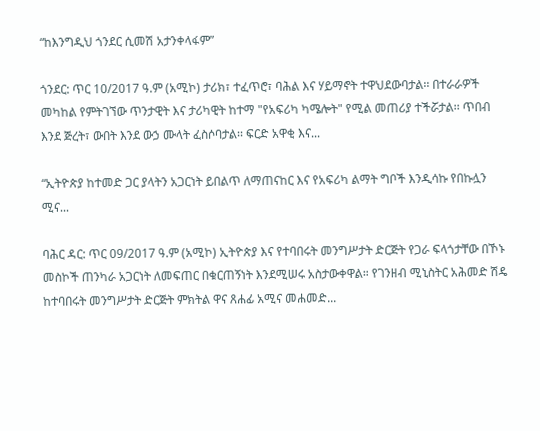“ከእንግዲህ ጎንደር ሲመሽ አታንቀላፋም”

ጎንደር: ጥር 10/2017 ዓ.ም (አሚኮ) ታሪክ፣ ተፈጥሮ፣ ባሕል እና ሃይማኖት ተዋህደውባታል፡፡ በተራራዎች መካከል የምትገኘው ጥንታዊት እና ታሪካዊት ከተማ "የአፍሪካ ካሜሎት" የሚል መጠሪያ ተችሯታል፡፡ ጥበብ እንደ ጅረት፣ ውበት እንደ ውኃ ሙላት ፈስሶባታል፡፡ ፍርድ አዋቂ እና...

“ኢትዮጵያ ከተመድ ጋር ያላትን አጋርነት ይበልጥ ለማጠናከር እና የአፍሪካ ልማት ግቦች እንዲሳኩ የበኩሏን ሚና...

ባሕር ዳር: ጥር 09/2017 ዓ.ም (አሚኮ) ኢትዮጵያ እና የተባበሩት መንግሥታት ድርጅት የጋራ ፍላጎታቸው በኾኑ መስኮች ጠንካራ አጋርነት ለመፍጠር በቁርጠኝነት እንደሚሠሩ አስታውቀዋል። የገንዘብ ሚኒስትር አሕመድ ሽዴ ከተባበሩት መንግሥታት ድርጅት ምክትል ዋና ጸሐፊ አሚና መሐመድ...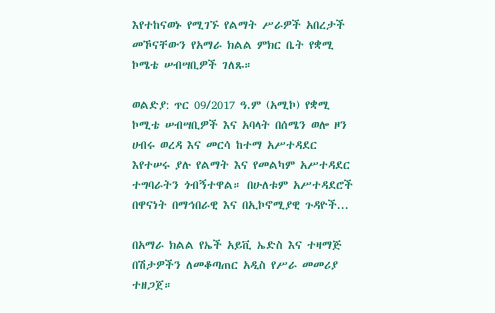እየተከናወኑ የሚገኙ የልማት ሥራዎች አበረታች መኾናቸውን የአማራ ክልል ምክር ቤት የቋሚ ኮሜቴ ሠብሣቢዎች ገለጹ።

ወልድያ: ጥር 09/2017 ዓ.ም (አሚኮ) የቋሚ ኮሚቴ ሠብሣቢዎች እና አባላት በሰሜን ወሎ ዞን ሀብሩ ወረዳ እና መርሳ ከተማ አሥተዳደር እየተሠሩ ያሉ የልማት እና የመልካም አሥተዳደር ተግባራትን ጎብኝተዋል። በሁለቱም አሥተዳደሮች በዋናነት በማኅበራዊ እና በኢኮኖሚያዊ ጉዳዮች...

በአማራ ክልል የኤች አይቪ ኤድስ እና ተዛማጅ በሽታዎችን ለመቆጣጠር አዲስ የሥራ መመሪያ ተዘጋጀ።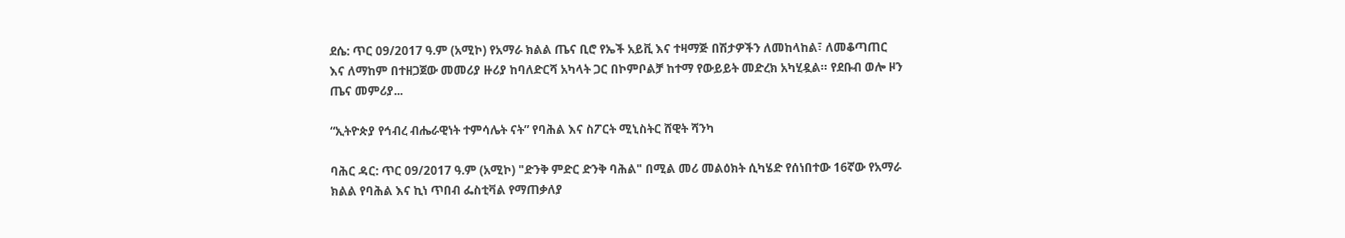ደሴ: ጥር 09/2017 ዓ.ም (አሚኮ) የአማራ ክልል ጤና ቢሮ የኤች አይቪ እና ተዛማጅ በሽታዎችን ለመከላከል፣ ለመቆጣጠር እና ለማከም በተዘጋጀው መመሪያ ዙሪያ ከባለድርሻ አካላት ጋር በኮምቦልቻ ከተማ የውይይት መድረክ አካሂዷል። የደቡብ ወሎ ዞን ጤና መምሪያ...

“ኢትዮጵያ የኅብረ ብሔራዊነት ተምሳሌት ናት” የባሕል እና ስፖርት ሚኒስትር ሸዊት ሻንካ

ባሕር ዳር: ጥር 09/2017 ዓ.ም (አሚኮ) "ድንቅ ምድር ድንቅ ባሕል" በሚል መሪ መልዕክት ሲካሄድ የሰነበተው 16ኛው የአማራ ክልል የባሕል እና ኪነ ጥበብ ፌስቲቫል የማጠቃለያ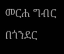መርሐ ግብር በጎንደር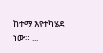ከተማ እየተካሄደ ነው። ...